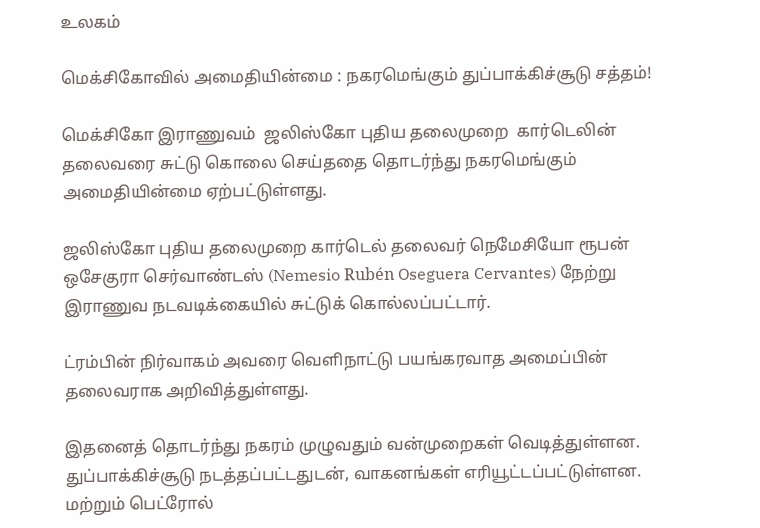உலகம்

மெக்சிகோவில் அமைதியின்மை : நகரமெங்கும் துப்பாக்கிச்சூடு சத்தம்!

மெக்சிகோ இராணுவம்  ஜலிஸ்கோ புதிய தலைமுறை  கார்டெலின்  தலைவரை சுட்டு கொலை செய்ததை தொடர்ந்து நகரமெங்கும் அமைதியின்மை ஏற்பட்டுள்ளது.

ஜலிஸ்கோ புதிய தலைமுறை கார்டெல் தலைவர் நெமேசியோ ரூபன் ஒசேகுரா செர்வாண்டஸ் (Nemesio Rubén Oseguera Cervantes) நேற்று இராணுவ நடவடிக்கையில் சுட்டுக் கொல்லப்பட்டார்.

ட்ரம்பின் நிர்வாகம் அவரை வெளிநாட்டு பயங்கரவாத அமைப்பின் தலைவராக அறிவித்துள்ளது.

இதனைத் தொடர்ந்து நகரம் முழுவதும் வன்முறைகள் வெடித்துள்ளன. துப்பாக்கிச்சூடு நடத்தப்பட்டதுடன், வாகனங்கள் எரியூட்டப்பட்டுள்ளன.  மற்றும் பெட்ரோல்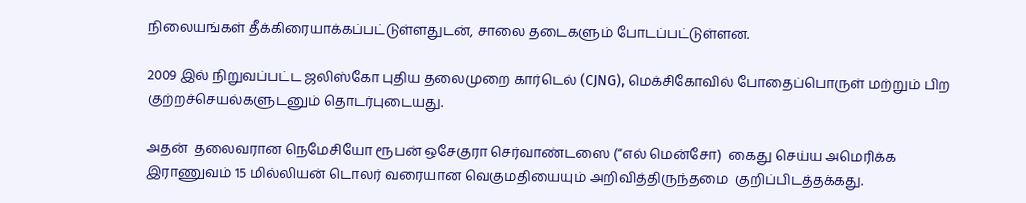நிலையங்கள் தீக்கிரையாக்கப்பட்டுள்ளதுடன், சாலை தடைகளும் போடப்பட்டுள்ளன.

2009 இல் நிறுவப்பட்ட ஜலிஸ்கோ புதிய தலைமுறை கார்டெல் (CJNG), மெக்சிகோவில் போதைப்பொருள் மற்றும் பிற குற்றச்செயல்களுடனும் தொடர்புடையது.

அதன்  தலைவரான நெமேசியோ ரூபன் ஒசேகுரா செர்வாண்டஸை (“எல் மென்சோ)  கைது செய்ய அமெரிக்க இராணுவம் 15 மில்லியன் டொலர் வரையான வெகுமதியையும் அறிவித்திருந்தமை  குறிப்பிடத்தக்கது.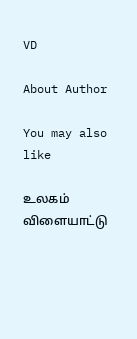VD

About Author

You may also like

உலகம் விளையாட்டு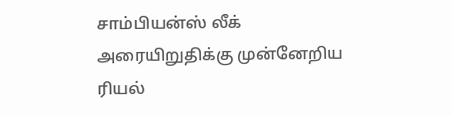சாம்பியன்ஸ் லீக் அரையிறுதிக்கு முன்னேறிய ரியல்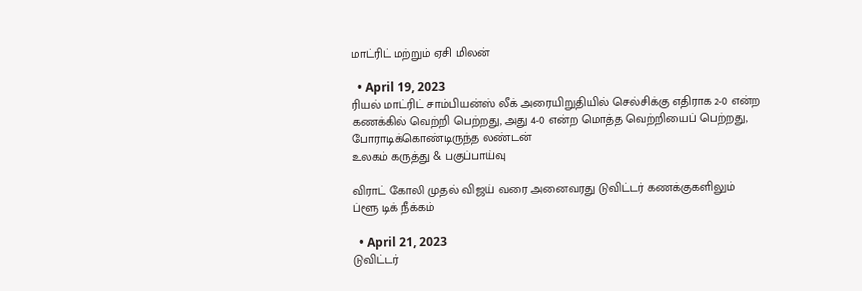மாட்ரிட் மற்றும் ஏசி மிலன்

  • April 19, 2023
ரியல் மாட்ரிட் சாம்பியன்ஸ் லீக் அரையிறுதியில் செல்சிக்கு எதிராக 2-0 என்ற கணக்கில் வெற்றி பெற்றது, அது 4-0 என்ற மொத்த வெற்றியைப் பெற்றது, போராடிக்கொண்டிருந்த லண்டன்
உலகம் கருத்து & பகுப்பாய்வு

விராட் கோலி முதல் விஜய் வரை அனைவரது டுவிட்டர் கணக்குகளிலும் ப்ளூ டிக் நீக்கம்

  • April 21, 2023
டுவிட்டர்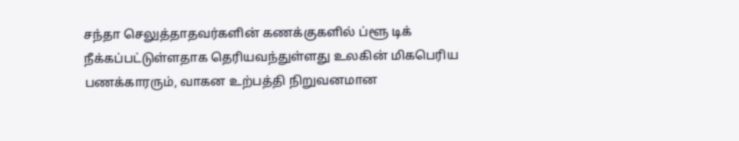சந்தா செலுத்தாதவர்களின் கணக்குகளில் ப்ளூ டிக் நீக்கப்பட்டுள்ளதாக தெரியவந்துள்ளது உலகின் மிகபெரிய பணக்காரரும், வாகன உற்பத்தி நிறுவனமான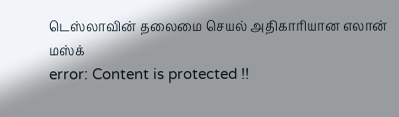டெஸ்லாவின் தலைமை செயல் அதிகாரியான எலான் மஸ்க்
error: Content is protected !!